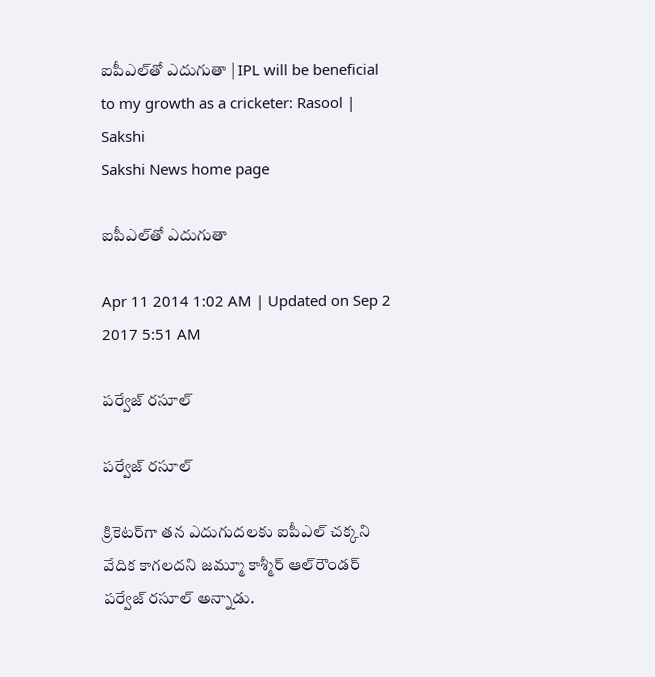ఐపీఎల్‌తో ఎదుగుతా | IPL will be beneficial to my growth as a cricketer: Rasool | Sakshi
Sakshi News home page

ఐపీఎల్‌తో ఎదుగుతా

Apr 11 2014 1:02 AM | Updated on Sep 2 2017 5:51 AM

పర్వేజ్ రసూల్

పర్వేజ్ రసూల్

క్రికెటర్‌గా తన ఎదుగుదలకు ఐపీఎల్ చక్కని వేదిక కాగలదని జమ్మూ కాశ్మీర్ ఆల్‌రౌండర్ పర్వేజ్ రసూల్ అన్నాడు.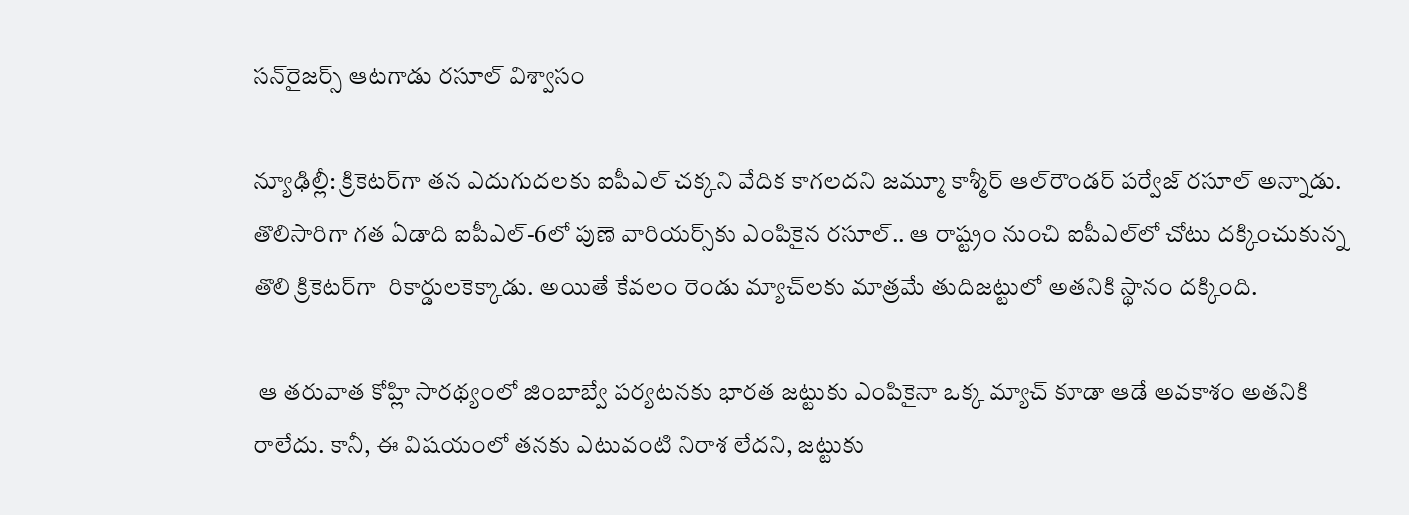సన్‌రైజర్స్ ఆటగాడు రసూల్ విశ్వాసం

న్యూఢిల్లీ: క్రికెటర్‌గా తన ఎదుగుదలకు ఐపీఎల్ చక్కని వేదిక కాగలదని జమ్మూ కాశ్మీర్ ఆల్‌రౌండర్ పర్వేజ్ రసూల్ అన్నాడు. తొలిసారిగా గత ఏడాది ఐపీఎల్-6లో పుణె వారియర్స్‌కు ఎంపికైన రసూల్.. ఆ రాష్ట్రం నుంచి ఐపీఎల్‌లో చోటు దక్కించుకున్న తొలి క్రికెటర్‌గా  రికార్డులకెక్కాడు. అయితే కేవలం రెండు మ్యాచ్‌లకు మాత్రమే తుదిజట్టులో అతనికి స్థానం దక్కింది.

 ఆ తరువాత కోహ్లి సారథ్యంలో జింబాబ్వే పర్యటనకు భారత జట్టుకు ఎంపికైనా ఒక్క మ్యాచ్ కూడా ఆడే అవకాశం అతనికి రాలేదు. కానీ, ఈ విషయంలో తనకు ఎటువంటి నిరాశ లేదని, జట్టుకు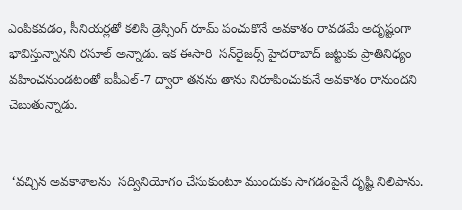ఎంపికవడం, సీనియర్లతో కలిసి డ్రెస్సింగ్ రూమ్ పంచుకొనే అవకాశం రావడమే అదృష్టంగా భావిస్తున్నానని రసూల్ అన్నాడు. ఇక ఈసారి  సన్‌రైజర్స్ హైదరాబాద్ జట్టుకు ప్రాతినిధ్యం వహించనుండటంతో ఐపీఎల్-7 ద్వారా తనను తాను నిరూపించుకునే అవకాశం రానుందని చెబుతున్నాడు.


 ‘వచ్చిన అవకాశాలను  సద్వినియోగం చేసుకుంటూ ముందుకు సాగడంపైనే దృష్టి నిలిపాను.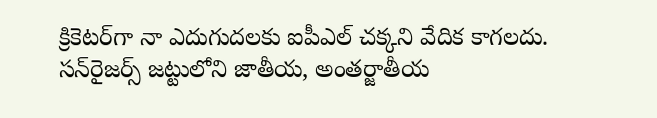క్రికెటర్‌గా నా ఎదుగుదలకు ఐపీఎల్ చక్కని వేదిక కాగలదు. సన్‌రైజర్స్ జట్టులోని జాతీయ, అంతర్జాతీయ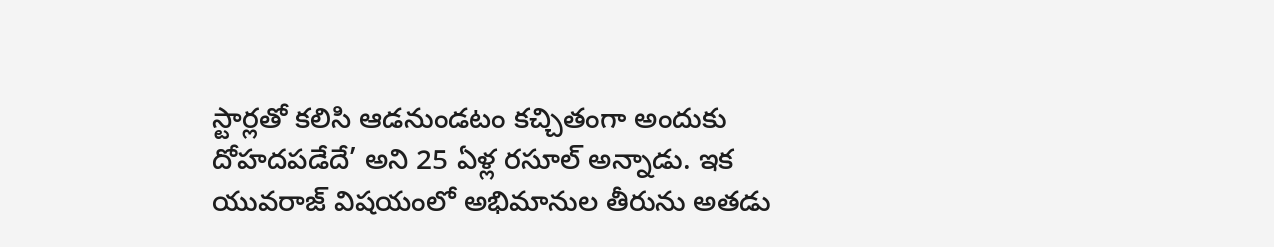స్టార్లతో కలిసి ఆడనుండటం కచ్చితంగా అందుకు దోహదపడేదే’ అని 25 ఏళ్ల రసూల్ అన్నాడు. ఇక యువరాజ్ విషయంలో అభిమానుల తీరును అతడు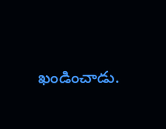ఖండించాడు.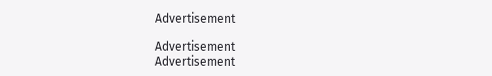Advertisement

Advertisement
Advertisement